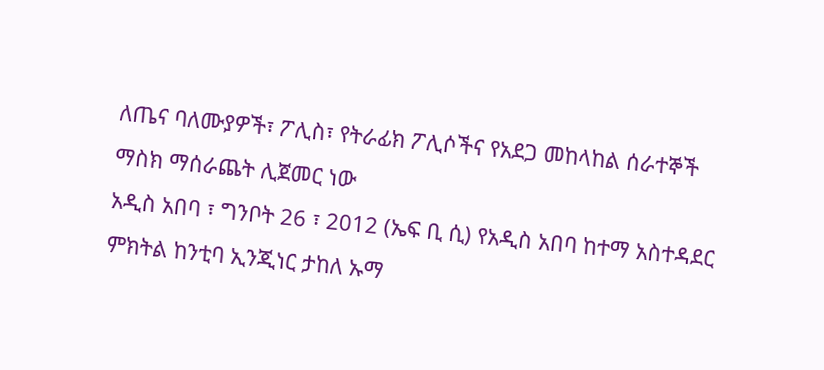ለጤና ባለሙያዎች፣ ፖሊስ፣ የትራፊክ ፖሊሶችና የአደጋ መከላከል ሰራተኞች ማስክ ማሰራጨት ሊጀመር ነው
አዲስ አበባ ፣ ግንቦት 26 ፣ 2012 (ኤፍ ቢ ሲ) የአዲስ አበባ ከተማ አስተዳደር ምክትል ከንቲባ ኢንጂነር ታከለ ኡማ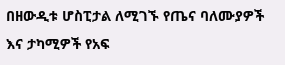በዘውዲቱ ሆስፒታል ለሚገኙ የጤና ባለሙያዎች እና ታካሚዎች የአፍ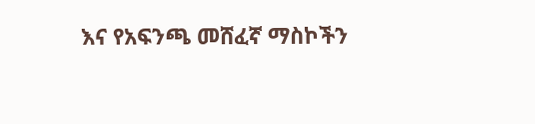እና የአፍንጫ መሸፈኛ ማስኮችን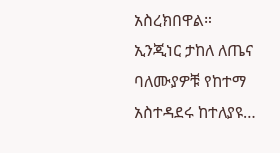አስረክበዋል።
ኢንጂነር ታከለ ለጤና ባለሙያዎቹ የከተማ አስተዳደሩ ከተለያዩ…